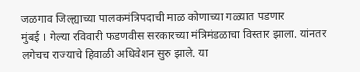जळगाव जिल्ह्याच्या पालकमंत्रिपदाची माळ कोणाच्या गळ्यात पडणार
मुंबई । गेल्या रविवारी फडणवीस सरकारच्या मंत्रिमंडळाचा विस्तार झाला. यांनतर लगेचच राज्याचे हिवाळी अधिवेशन सुरु झाले. या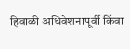हिवाळी अधिवेशनापूर्वी किंवा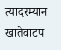त्यादरम्यान खातेवाटप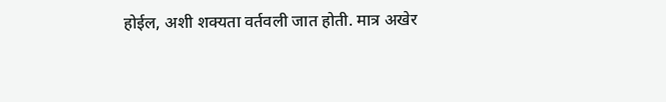होईल, अशी शक्यता वर्तवली जात होती. मात्र अखेर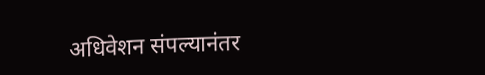अधिवेशन संपल्यानंतर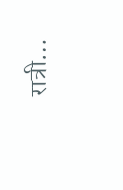रात्री…